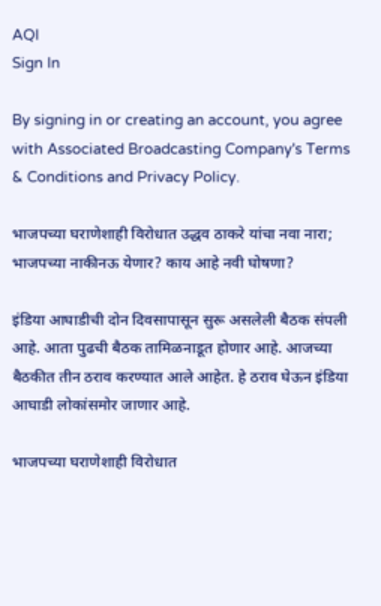AQI
Sign In

By signing in or creating an account, you agree with Associated Broadcasting Company's Terms & Conditions and Privacy Policy.

भाजपच्या घराणेशाही विरोधात उद्धव ठाकरे यांचा नवा नारा; भाजपच्या नाकीनऊ येणार? काय आहे नवी घोषणा?

इंडिया आघाडीची दोन दिवसापासून सुरू असलेली बैठक संपली आहे. आता पुढची बैठक तामिळनाडूत होणार आहे. आजच्या बैठकीत तीन ठराव करण्यात आले आहेत. हे ठराव घेऊन इंडिया आघाडी लोकांसमोर जाणार आहे.

भाजपच्या घराणेशाही विरोधात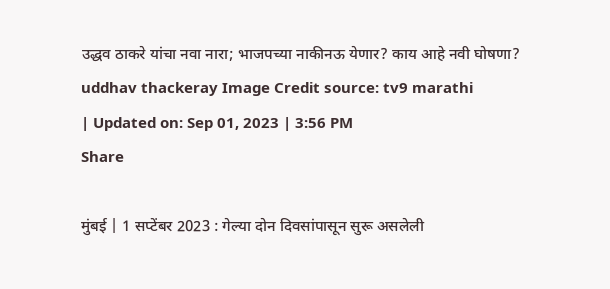उद्धव ठाकरे यांचा नवा नारा; भाजपच्या नाकीनऊ येणार? काय आहे नवी घोषणा?
uddhav thackeray Image Credit source: tv9 marathi
| Updated on: Sep 01, 2023 | 3:56 PM
Share

मुंबई | 1 सप्टेंबर 2023 : गेल्या दोन दिवसांपासून सुरू असलेली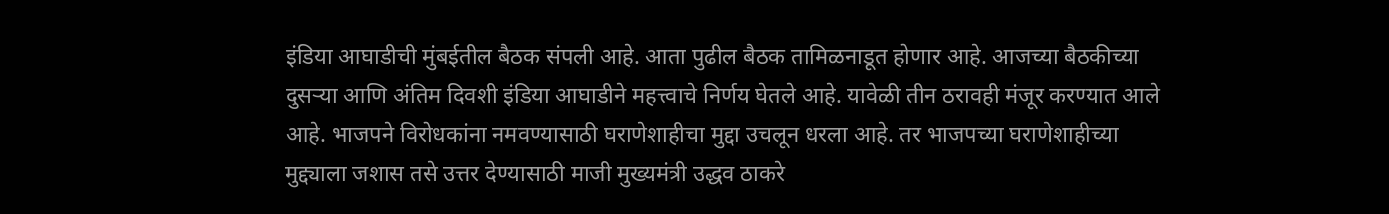इंडिया आघाडीची मुंबईतील बैठक संपली आहे. आता पुढील बैठक तामिळनाडूत होणार आहे. आजच्या बैठकीच्या दुसऱ्या आणि अंतिम दिवशी इंडिया आघाडीने महत्त्वाचे निर्णय घेतले आहे. यावेळी तीन ठरावही मंजूर करण्यात आले आहे. भाजपने विरोधकांना नमवण्यासाठी घराणेशाहीचा मुद्दा उचलून धरला आहे. तर भाजपच्या घराणेशाहीच्या मुद्द्याला जशास तसे उत्तर देण्यासाठी माजी मुख्यमंत्री उद्धव ठाकरे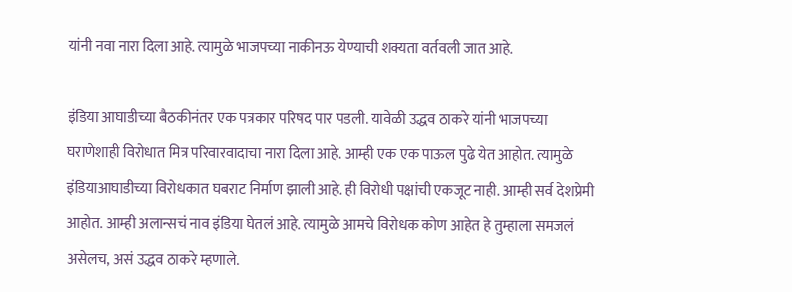यांनी नवा नारा दिला आहे. त्यामुळे भाजपच्या नाकीनऊ येण्याची शक्यता वर्तवली जात आहे.

इंडिया आघाडीच्या बैठकीनंतर एक पत्रकार परिषद पार पडली. यावेळी उद्धव ठाकरे यांनी भाजपच्या घराणेशाही विरोधात मित्र परिवारवादाचा नारा दिला आहे. आम्ही एक एक पाऊल पुढे येत आहोत. त्यामुळे इंडियाआघाडीच्या विरोधकात घबराट निर्माण झाली आहे. ही विरोधी पक्षांची एकजूट नाही. आम्ही सर्व देशप्रेमी आहोत. आम्ही अलान्सचं नाव इंडिया घेतलं आहे. त्यामुळे आमचे विरोधक कोण आहेत हे तुम्हाला समजलं असेलच, असं उद्धव ठाकरे म्हणाले.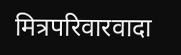मित्रपरिवारवादा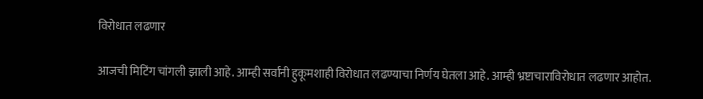विरोधात लढणार

आजची मिटिंग चांगली झाली आहे. आम्ही सर्वांनी हुकूमशाही विरोधात लढण्याचा निर्णय घेतला आहे. आम्ही भ्रष्टाचाराविरोधात लढणार आहोत.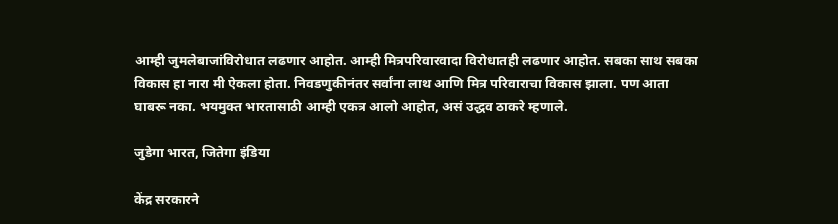आम्ही जुमलेबाजांविरोधात लढणार आहोत. आम्ही मित्रपरिवारवादा विरोधातही लढणार आहोत. सबका साथ सबका विकास हा नारा मी ऐकला होता. निवडणुकीनंतर सर्वांना लाथ आणि मित्र परिवाराचा विकास झाला. पण आता घाबरू नका. भयमुक्त भारतासाठी आम्ही एकत्र आलो आहोत, असं उद्धव ठाकरे म्हणाले.

जुडेगा भारत, जितेगा इंडिया

केंद्र सरकारने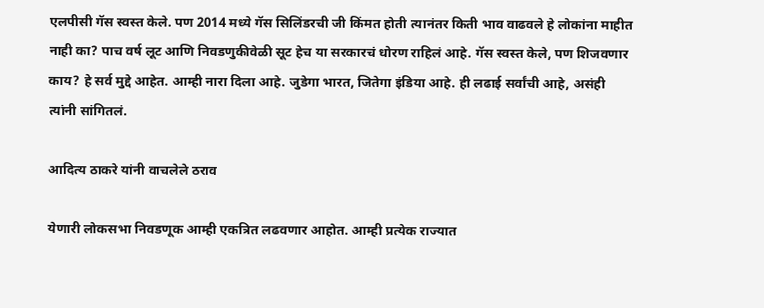एलपीसी गॅस स्वस्त केले. पण 2014 मध्ये गॅस सिलिंडरची जी किंमत होती त्यानंतर किती भाव वाढवले हे लोकांना माहीत नाही का? पाच वर्ष लूट आणि निवडणुकीवेळी सूट हेच या सरकारचं धोरण राहिलं आहे. गॅस स्वस्त केले, पण शिजवणार काय? हे सर्व मुद्दे आहेत. आम्ही नारा दिला आहे. जुडेगा भारत, जितेगा इंडिया आहे. ही लढाई सर्वांची आहे, असंही त्यांनी सांगितलं.

आदित्य ठाकरे यांनी वाचलेले ठराव

येणारी लोकसभा निवडणूक आम्ही एकत्रित लढवणार आहोत. आम्ही प्रत्येक राज्यात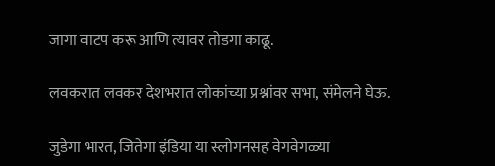जागा वाटप करू आणि त्यावर तोडगा काढू.

लवकरात लवकर देशभरात लोकांच्या प्रश्नांवर सभा, संमेलने घेऊ.

जुडेगा भारत, जितेगा इंडिया या स्लोगनसह वेगवेगळ्या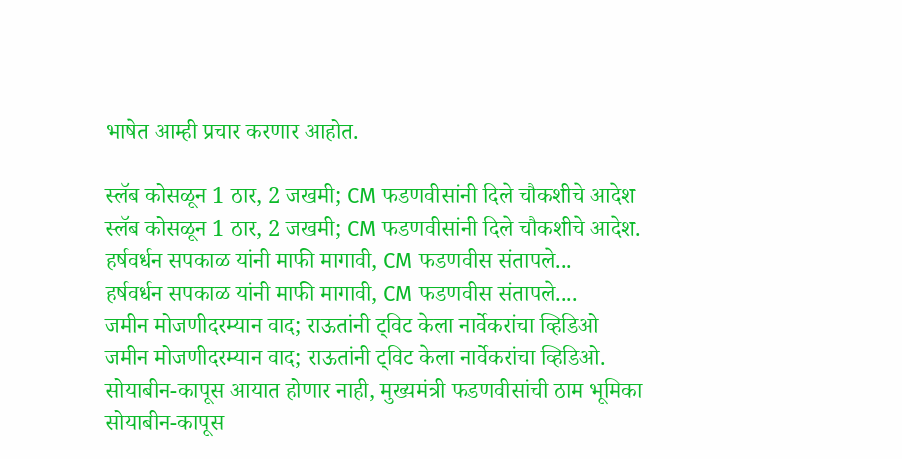भाषेत आम्ही प्रचार करणार आहोत.

स्लॅब कोसळून 1 ठार, 2 जखमी; CM फडणवीसांनी दिले चौकशीचे आदेश
स्लॅब कोसळून 1 ठार, 2 जखमी; CM फडणवीसांनी दिले चौकशीचे आदेश.
हर्षवर्धन सपकाळ यांनी माफी मागावी, CM फडणवीस संतापले...
हर्षवर्धन सपकाळ यांनी माफी मागावी, CM फडणवीस संतापले....
जमीन मोजणीदरम्यान वाद; राऊतांनी ट्विट केला नार्वेकरांचा व्हिडिओ
जमीन मोजणीदरम्यान वाद; राऊतांनी ट्विट केला नार्वेकरांचा व्हिडिओ.
सोयाबीन-कापूस आयात होणार नाही, मुख्यमंत्री फडणवीसांची ठाम भूमिका
सोयाबीन-कापूस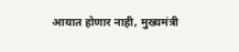आयात होणार नाही, मुख्यमंत्री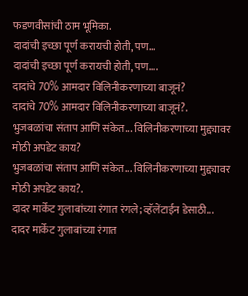फडणवीसांची ठाम भूमिका.
दादांची इच्छा पूर्ण करायची होती, पण...
दादांची इच्छा पूर्ण करायची होती, पण....
दादांचे 70% आमदार विलिनीकरणाच्या बाजूनं?
दादांचे 70% आमदार विलिनीकरणाच्या बाजूनं?.
भुजबळांचा संताप आणि संकेत... विलिनीकरणाच्या मुद्द्यावर मोठी अपडेट काय?
भुजबळांचा संताप आणि संकेत... विलिनीकरणाच्या मुद्द्यावर मोठी अपडेट काय?.
दादर मार्केट गुलाबांच्या रंगात रंगले; व्हॅलेंटाईन डेसाठी...
दादर मार्केट गुलाबांच्या रंगात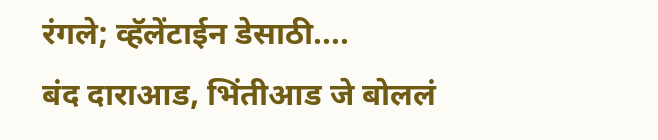रंगले; व्हॅलेंटाईन डेसाठी....
बंद दाराआड, भिंतीआड जे बोललं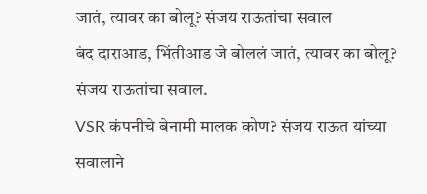जातं, त्यावर का बोलू? संजय राऊतांचा सवाल
बंद दाराआड, भिंतीआड जे बोललं जातं, त्यावर का बोलू? संजय राऊतांचा सवाल.
VSR कंपनीचे बेनामी मालक कोण? संजय राऊत यांच्या सवालाने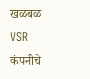खळबळ
VSR कंपनीचे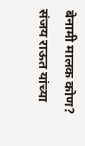बेनामी मालक कोण? संजय राऊत यांच्या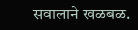सवालाने खळबळ.